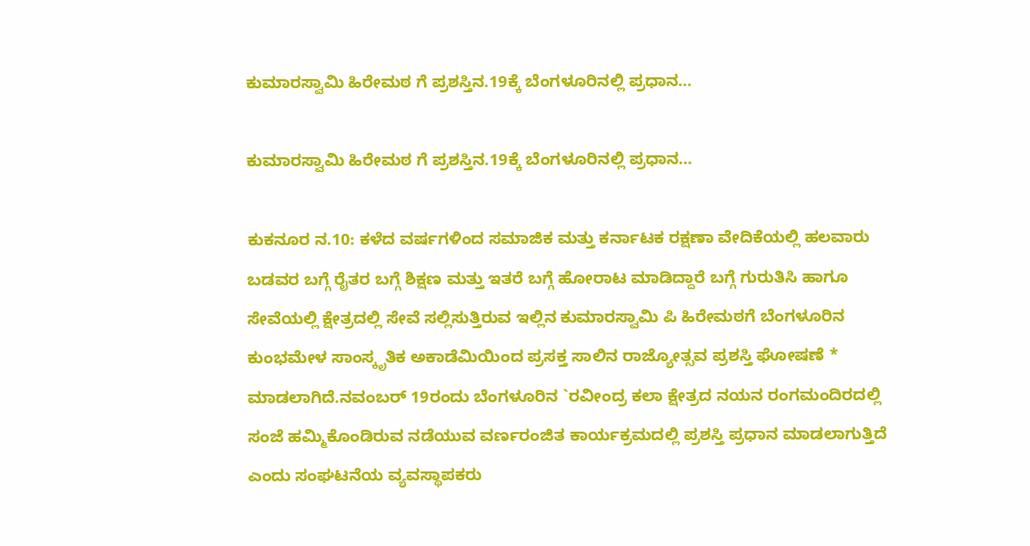ಕುಮಾರಸ್ವಾಮಿ ಹಿರೇಮಠ ಗೆ ಪ್ರಶಸ್ತಿನ.19ಕ್ಕೆ ಬೆಂಗಳೂರಿನಲ್ಲಿ ಪ್ರಧಾನ…

ಕುಮಾರಸ್ವಾಮಿ ಹಿರೇಮಠ ಗೆ ಪ್ರಶಸ್ತಿನ.19ಕ್ಕೆ ಬೆಂಗಳೂರಿನಲ್ಲಿ ಪ್ರಧಾನ…

ಕುಕನೂರ ನ.10: ಕಳೆದ ವರ್ಷಗಳಿಂದ ಸಮಾಜಿಕ ಮತ್ತು ಕರ್ನಾಟಕ ರಕ್ಷಣಾ ವೇದಿಕೆಯಲ್ಲಿ ಹಲವಾರು ಬಡವರ ಬಗ್ಗೆ ರೈತರ ಬಗ್ಗೆ ಶಿಕ್ಷಣ ಮತ್ತು ಇತರೆ ಬಗ್ಗೆ ಹೋರಾಟ ಮಾಡಿದ್ದಾರೆ ಬಗ್ಗೆ ಗುರುತಿಸಿ ಹಾಗೂ ಸೇವೆಯಲ್ಲಿ ಕ್ಷೇತ್ರದಲ್ಲಿ ಸೇವೆ ಸಲ್ಲಿಸುತ್ತಿರುವ ಇಲ್ಲಿನ ಕುಮಾರಸ್ವಾಮಿ ಪಿ ಹಿರೇಮಠಗೆ ಬೆಂಗಳೂರಿನ ಕುಂಭಮೇಳ ಸಾಂಸ್ಕೃತಿಕ ಅಕಾಡೆಮಿಯಿಂದ ಪ್ರಸಕ್ತ ಸಾಲಿನ ರಾಜ್ಯೋತ್ಸವ ಪ್ರಶಸ್ತಿ ಘೋಷಣೆ * ಮಾಡಲಾಗಿದೆ.ನವಂಬರ್ 19ರಂದು ಬೆಂಗಳೂರಿನ `ರವೀಂದ್ರ ಕಲಾ ಕ್ಷೇತ್ರದ ನಯನ ರಂಗಮಂದಿರದಲ್ಲಿ ಸಂಜೆ ಹಮ್ಮಿಕೊಂಡಿರುವ ನಡೆಯುವ ವರ್ಣರಂಜಿತ ಕಾರ್ಯಕ್ರಮದಲ್ಲಿ ಪ್ರಶಸ್ತಿ ಪ್ರಧಾನ ಮಾಡಲಾಗುತ್ತಿದೆ ಎಂದು ಸಂಘಟನೆಯ ವ್ಯವಸ್ಥಾಪಕರು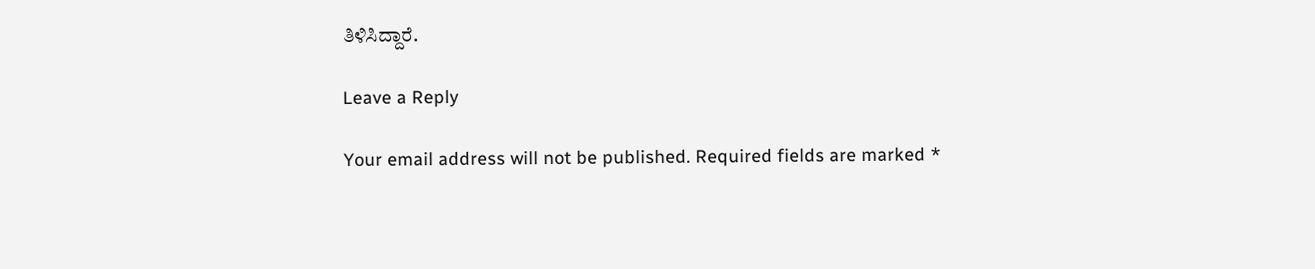ತಿಳಿಸಿದ್ದಾರೆ.

Leave a Reply

Your email address will not be published. Required fields are marked *